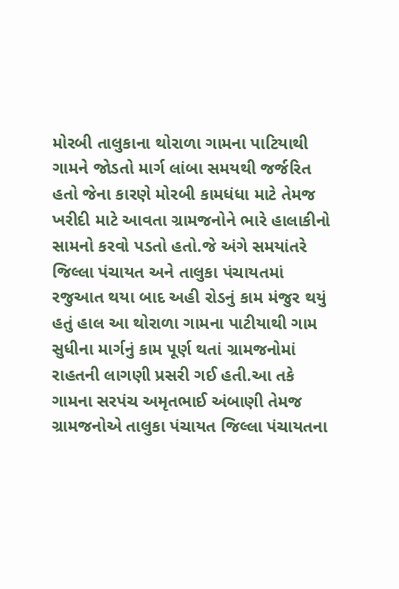મોરબી તાલુકાના થોરાળા ગામના પાટિયાથી ગામને જોડતો માર્ગ લાંબા સમયથી જર્જરિત હતો જેના કારણે મોરબી કામધંધા માટે તેમજ ખરીદી માટે આવતા ગ્રામજનોને ભારે હાલાકીનો સામનો કરવો પડતો હતો.જે અંગે સમયાંતરે જિલ્લા પંચાયત અને તાલુકા પંચાયતમાં રજુઆત થયા બાદ અહી રોડનું કામ મંજુર થયું હતું હાલ આ થોરાળા ગામના પાટીયાથી ગામ સુધીના માર્ગનું કામ પૂર્ણ થતાં ગ્રામજનોમાં રાહતની લાગણી પ્રસરી ગઈ હતી.આ તકે ગામના સરપંચ અમૃતભાઈ અંબાણી તેમજ ગ્રામજનોએ તાલુકા પંચાયત જિલ્લા પંચાયતના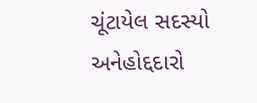ચૂંટાયેલ સદસ્યો અનેહોદ્દદારો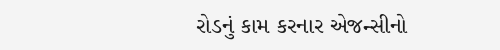રોડનું કામ કરનાર એજન્સીનો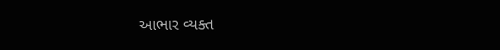આભાર વ્યક્ત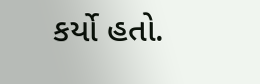કર્યો હતો.